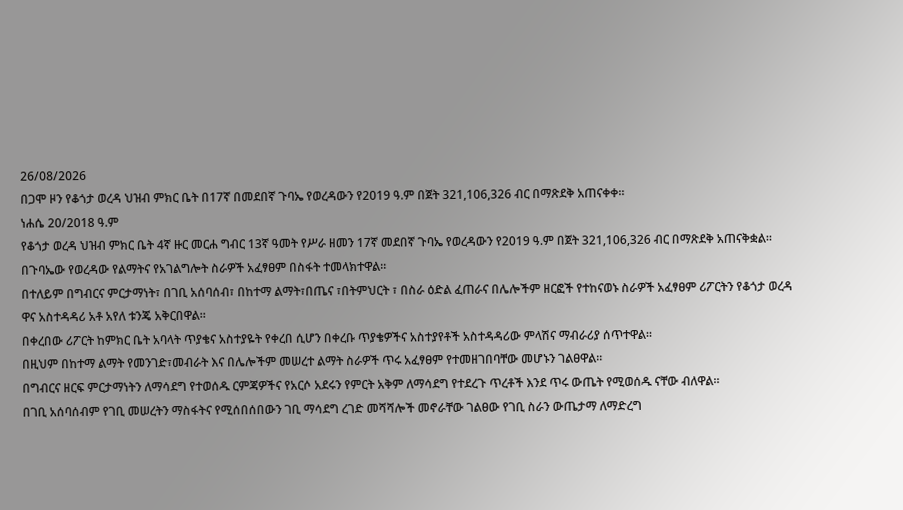26/08/2026
በጋሞ ዞን የቆጎታ ወረዳ ህዝብ ምክር ቤት በ17ኛ በመደበኛ ጉባኤ የወረዳውን የ2019 ዓ.ም በጀት 321,106,326 ብር በማጽደቅ አጠናቀቀ።
ነሐሴ 20/2018 ዓ.ም
የቆጎታ ወረዳ ህዝብ ምክር ቤት 4ኛ ዙር መርሐ ግብር 13ኛ ዓመት የሥራ ዘመን 17ኛ መደበኛ ጉባኤ የወረዳውን የ2019 ዓ.ም በጀት 321,106,326 ብር በማጽደቅ አጠናቅቋል።
በጉባኤው የወረዳው የልማትና የአገልግሎት ስራዎች አፈፃፀም በስፋት ተመላክተዋል።
በተለይም በግብርና ምርታማነት፣ በገቢ አሰባሰብ፣ በከተማ ልማት፣በጤና ፣በትምህርት ፣ በስራ ዕድል ፈጠራና በሌሎችም ዘርፎች የተከናወኑ ስራዎች አፈፃፀም ሪፖርትን የቆጎታ ወረዳ ዋና አስተዳዳሪ አቶ አየለ ቱንጄ አቅርበዋል።
በቀረበው ሪፖርት ከምክር ቤት አባላት ጥያቄና አስተያዬት የቀረበ ሲሆን በቀረቡ ጥያቄዎችና አስተያየቶች አስተዳዳሪው ምላሽና ማብራሪያ ሰጥተዋል።
በዚህም በከተማ ልማት የመንገድ፣መብራት እና በሌሎችም መሠረተ ልማት ስራዎች ጥሩ አፈፃፀም የተመዘገበባቸው መሆኑን ገልፀዋል።
በግብርና ዘርፍ ምርታማነትን ለማሳደግ የተወሰዱ ርምጃዎችና የአርሶ አደሩን የምርት አቅም ለማሳደግ የተደረጉ ጥረቶች እንደ ጥሩ ውጤት የሚወሰዱ ናቸው ብለዋል።
በገቢ አሰባሰብም የገቢ መሠረትን ማስፋትና የሚሰበሰበውን ገቢ ማሳደግ ረገድ መሻሻሎች መኖራቸው ገልፀው የገቢ ስራን ውጤታማ ለማድረግ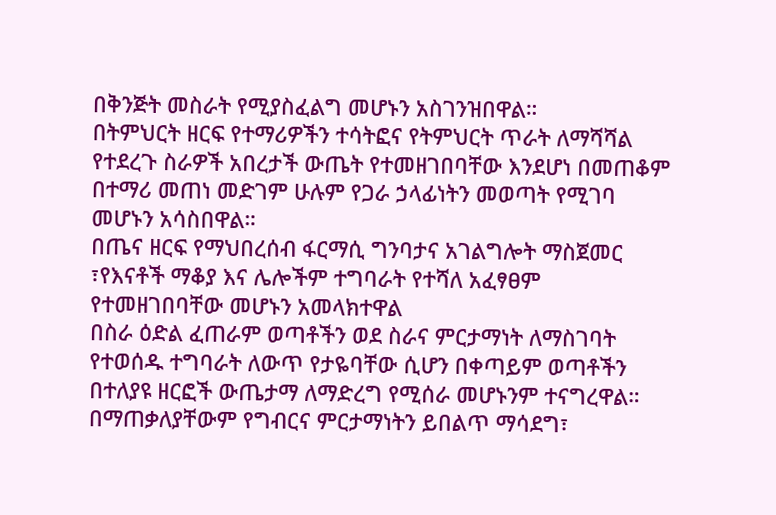በቅንጅት መስራት የሚያስፈልግ መሆኑን አስገንዝበዋል።
በትምህርት ዘርፍ የተማሪዎችን ተሳትፎና የትምህርት ጥራት ለማሻሻል የተደረጉ ስራዎች አበረታች ውጤት የተመዘገበባቸው እንደሆነ በመጠቆም በተማሪ መጠነ መድገም ሁሉም የጋራ ኃላፊነትን መወጣት የሚገባ መሆኑን አሳስበዋል።
በጤና ዘርፍ የማህበረሰብ ፋርማሲ ግንባታና አገልግሎት ማስጀመር ፣የእናቶች ማቆያ እና ሌሎችም ተግባራት የተሻለ አፈፃፀም የተመዘገበባቸው መሆኑን አመላክተዋል
በስራ ዕድል ፈጠራም ወጣቶችን ወደ ስራና ምርታማነት ለማስገባት የተወሰዱ ተግባራት ለውጥ የታዬባቸው ሲሆን በቀጣይም ወጣቶችን በተለያዩ ዘርፎች ውጤታማ ለማድረግ የሚሰራ መሆኑንም ተናግረዋል።
በማጠቃለያቸውም የግብርና ምርታማነትን ይበልጥ ማሳደግ፣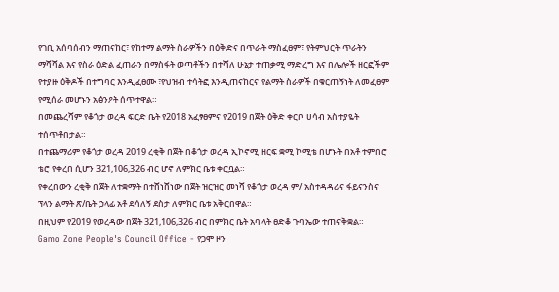የገቢ አሰባሰብን ማጠናከር፣ የከተማ ልማት ስራዎችን በዕቅድና በጥራት ማስፈፀም፣ የትምህርት ጥራትን ማሻሻል እና የስራ ዕድል ፈጠራን በማስፋት ወጣቶችን በተሻለ ሁኔታ ተጠቃሚ ማድረግ እና በሌሎች ዘርፎችም የተያዙ ዕቅዶች በተግባር እንዲፈፀሙ ፣የህዝብ ተሳትፎ እንዲጠናከርና የልማት ስራዎች በቁርጠኝነት ለመፈፀም የሚሰራ መሆኑን አፅንዖት ሰጥተዋል።
በመጨረሻም የቆጎታ ወረዳ ፍርድ ቤት የ2018 አፈፃፀምና የ2019 በጀት ዕቅድ ቀርቦ ሀሳብ አስተያዬት ተሰጥቶበታል።
በተጨማሪም የቆጎታ ወረዳ 2019 ረቂቅ በጀት በቆጎታ ወረዳ ኢኮኖሚ ዘርፍ ቋሚ ኮሚቴ በሆኑት በአቶ ተምበሮ ቴሮ የቀረበ ሲሆን 321,106,326 ብር ሆኖ ለምክር ቤቱ ቀርቧል።
የቀረበውን ረቂቅ በጀት ለተቋማት በተሸነሸነው በጀት ዝርዝር መነሻ የቆጎታ ወረዳ ም/ አስተዳዳሪና ፋይናንስና ፕላን ልማት ጽ/ቤት ኃላፊ አቶ ደሳለኝ ደስታ ለምክር ቤቱ አቅርበዋል።
በዚህም የ2019 የወረዳው በጀት 321,106,326 ብር በምክር ቤት አባላት ፀድቆ ጉባኤው ተጠናቅቋል።
Gamo Zone People's Council Office - የጋሞ ዞን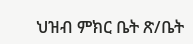ህዝብ ምክር ቤት ጽ/ቤት